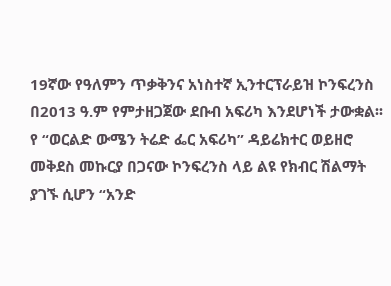19ኛው የዓለምን ጥቃቅንና አነስተኛ ኢንተርፕራይዝ ኮንፍረንስ በ2013 ዓ.ም የምታዘጋጀው ደቡብ አፍሪካ እንደሆነች ታውቋል፡፡የ “ወርልድ ውሜን ትሬድ ፌር አፍሪካ” ዳይሬክተር ወይዘሮ መቅደስ መኩርያ በጋናው ኮንፍረንስ ላይ ልዩ የክብር ሽልማት ያገኙ ሲሆን “አንድ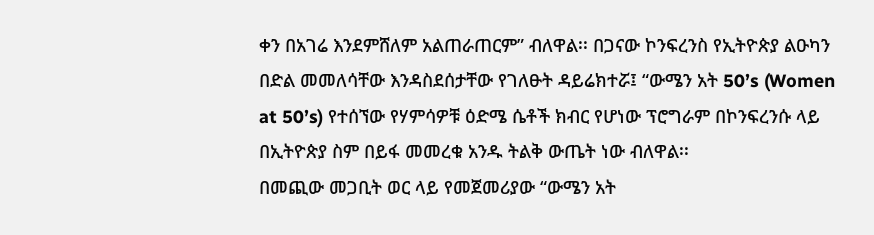ቀን በአገሬ እንደምሸለም አልጠራጠርም” ብለዋል፡፡ በጋናው ኮንፍረንስ የኢትዮጵያ ልዑካን በድል መመለሳቸው እንዳስደሰታቸው የገለፁት ዳይሬክተሯ፤ “ውሜን አት 50’s (Women at 50’s) የተሰኘው የሃምሳዎቹ ዕድሜ ሴቶች ክብር የሆነው ፕሮግራም በኮንፍረንሱ ላይ በኢትዮጵያ ስም በይፋ መመረቁ አንዱ ትልቅ ውጤት ነው ብለዋል፡፡
በመጪው መጋቢት ወር ላይ የመጀመሪያው “ውሜን አት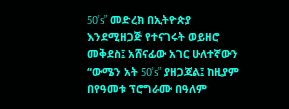50’s” መድረክ በኢትዮጵያ እንደሚዘጋጅ የተናገሩት ወይዘሮ መቅደስ፤ አሸናፊው አገር ሁለተኛውን “ውሜን አት 50’s” ያዘጋጃል፤ ከዚያም በየዓመቱ ፕሮግራሙ በዓለም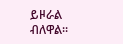ይዞራል ብለዋል፡፡